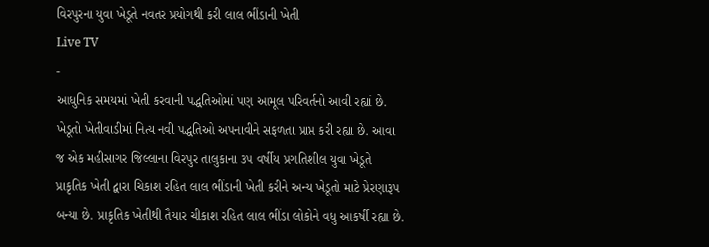વિરપુરના યુવા ખેડૂતે નવતર પ્રયોગથી કરી લાલ ભીંડાની ખેતી
Live TV
-
આધુનિક સમયમાં ખેતી કરવાની પદ્ધતિઓમાં પણ આમૂલ પરિવર્તનો આવી રહ્યાં છે. ખેડૂતો ખેતીવાડીમાં નિત્ય નવી પદ્ધતિઓ અપનાવીને સફળતા પ્રાપ્ત કરી રહ્યા છે. આવા જ એક મહીસાગર જિલ્લાના વિરપુર તાલુકાના ૩૫ વર્ષીય પ્રગતિશીલ યુવા ખેડૂતે પ્રાકૃતિક ખેતી દ્વારા ચિકાશ રહિત લાલ ભીંડાની ખેતી કરીને અન્ય ખેડૂતો માટે પ્રેરણારૂપ બન્યા છે. પ્રાકૃતિક ખેતીથી તૈયાર ચીકાશ રહિત લાલ ભીંડા લોકોને વધુ આકર્ષી રહ્યા છે.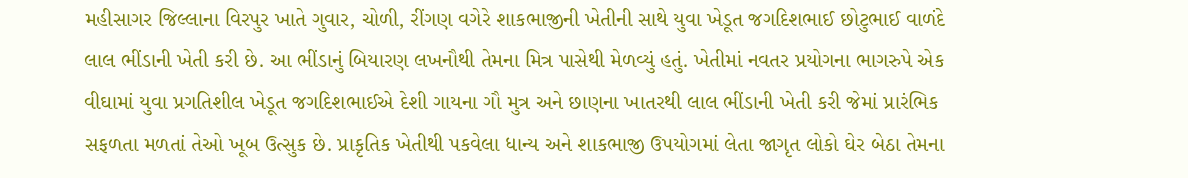મહીસાગર જિલ્લાના વિરપુર ખાતે ગુવાર, ચોળી, રીંગણ વગેરે શાકભાજીની ખેતીની સાથે યુવા ખેડૂત જગદિશભાઈ છોટુભાઈ વાળંદે લાલ ભીંડાની ખેતી કરી છે. આ ભીંડાનું બિયારણ લખનૌથી તેમના મિત્ર પાસેથી મેળવ્યું હતું. ખેતીમાં નવતર પ્રયોગના ભાગરુપે એક વીઘામાં યુવા પ્રગતિશીલ ખેડૂત જગદિશભાઈએ દેશી ગાયના ગૌ મુત્ર અને છાણના ખાતરથી લાલ ભીંડાની ખેતી કરી જેમાં પ્રારંભિક સફળતા મળતાં તેઓ ખૂબ ઉત્સુક છે. પ્રાકૃતિક ખેતીથી પકવેલા ધાન્ય અને શાકભાજી ઉપયોગમાં લેતા જાગૃત લોકો ઘેર બેઠા તેમના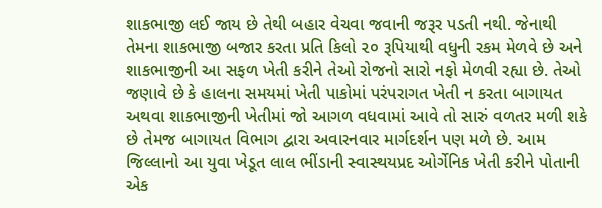શાકભાજી લઈ જાય છે તેથી બહાર વેચવા જવાની જરૂર પડતી નથી. જેનાથી તેમના શાકભાજી બજાર કરતા પ્રતિ કિલો ૨૦ રૂપિયાથી વધુની રકમ મેળવે છે અને શાકભાજીની આ સફળ ખેતી કરીને તેઓ રોજનો સારો નફો મેળવી રહ્યા છે. તેઓ જણાવે છે કે હાલના સમયમાં ખેતી પાકોમાં પરંપરાગત ખેતી ન કરતા બાગાયત અથવા શાકભાજીની ખેતીમાં જો આગળ વધવામાં આવે તો સારું વળતર મળી શકે છે તેમજ બાગાયત વિભાગ દ્વારા અવારનવાર માર્ગદર્શન પણ મળે છે. આમ જિલ્લાનો આ યુવા ખેડૂત લાલ ભીંડાની સ્વાસ્થયપ્રદ ઓર્ગેનિક ખેતી કરીને પોતાની એક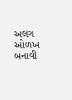અલગ ઓળખ બનાવી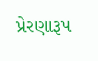પ્રેરણારૂપ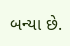બન્યા છે.